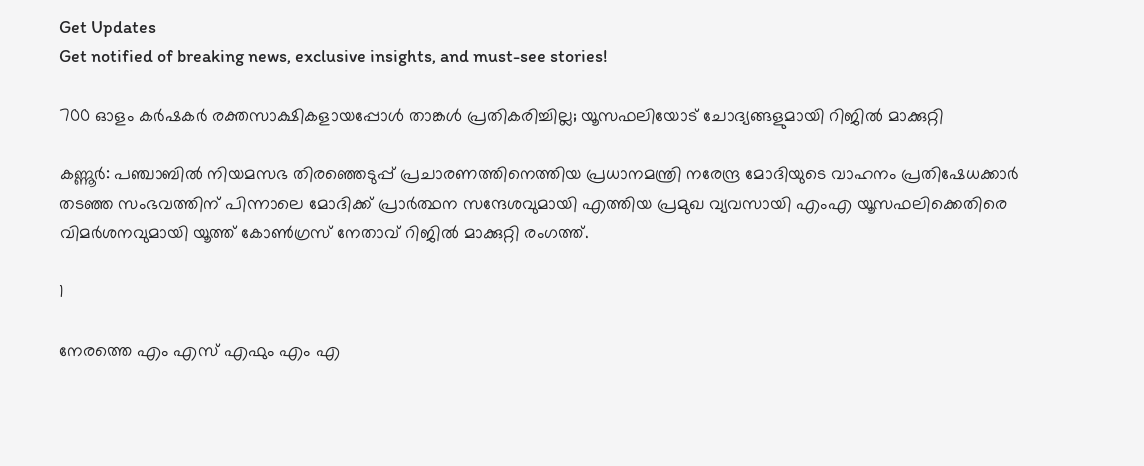Get Updates
Get notified of breaking news, exclusive insights, and must-see stories!

700 ഓളം കർഷകർ രക്തസാക്ഷികളായപ്പോൾ താങ്കൾ പ്രതികരിച്ചില്ല; യൂസഫലിയോട് ചോദ്യങ്ങളുമായി റിജിൽ മാക്കുറ്റി

കണ്ണൂര്‍: പഞ്ചാബില്‍ നിയമസഭ തിരഞ്ഞെടുപ്പ് പ്രചാരണത്തിനെത്തിയ പ്രധാനമന്ത്രി നരേന്ദ്ര മോദിയുടെ വാഹനം പ്രതിഷേധക്കാര്‍ തടഞ്ഞ സംഭവത്തിന് പിന്നാലെ മോദിക്ക് പ്രാര്‍ത്ഥന സന്ദേശവുമായി എത്തിയ പ്രമുഖ വ്യവസായി എംഎ യൂസഫലിക്കെതിരെ വിമര്‍ശനവുമായി യൂത്ത് കോണ്‍ഗ്രസ് നേതാവ് റിജില്‍ മാക്കുറ്റി രംഗത്ത്.

1

നേരത്തെ എം എസ് എഫും എം എ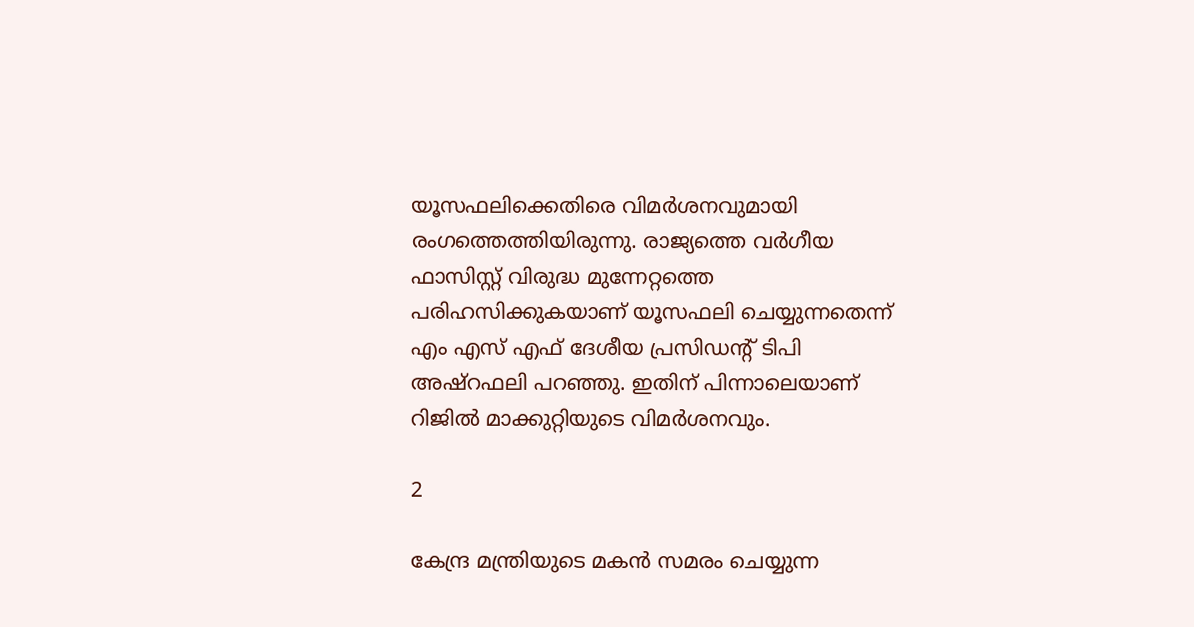യൂസഫലിക്കെതിരെ വിമര്‍ശനവുമായി രംഗത്തെത്തിയിരുന്നു. രാജ്യത്തെ വര്‍ഗീയ ഫാസിസ്റ്റ് വിരുദ്ധ മുന്നേറ്റത്തെ പരിഹസിക്കുകയാണ് യൂസഫലി ചെയ്യുന്നതെന്ന് എം എസ് എഫ് ദേശീയ പ്രസിഡന്റ് ടിപി അഷ്റഫലി പറഞ്ഞു. ഇതിന് പിന്നാലെയാണ് റിജില്‍ മാക്കുറ്റിയുടെ വിമര്‍ശനവും.

2

കേന്ദ്ര മന്ത്രിയുടെ മകന്‍ സമരം ചെയ്യുന്ന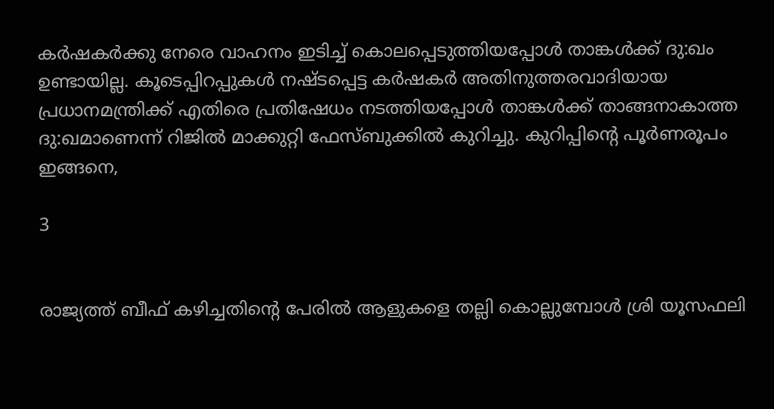കര്‍ഷകര്‍ക്കു നേരെ വാഹനം ഇടിച്ച് കൊലപ്പെടുത്തിയപ്പോള്‍ താങ്കള്‍ക്ക് ദു:ഖം ഉണ്ടായില്ല. കൂടെപ്പിറപ്പുകള്‍ നഷ്ടപ്പെട്ട കര്‍ഷകര്‍ അതിനുത്തരവാദിയായ പ്രധാനമന്ത്രിക്ക് എതിരെ പ്രതിഷേധം നടത്തിയപ്പോള്‍ താങ്കള്‍ക്ക് താങ്ങനാകാത്ത ദു:ഖമാണെന്ന് റിജില്‍ മാക്കുറ്റി ഫേസ്ബുക്കില്‍ കുറിച്ചു. കുറിപ്പിന്റെ പൂര്‍ണരൂപം ഇങ്ങനെ,

3


രാജ്യത്ത് ബീഫ് കഴിച്ചതിന്റെ പേരില്‍ ആളുകളെ തല്ലി കൊല്ലുമ്പോള്‍ ശ്രി യൂസഫലി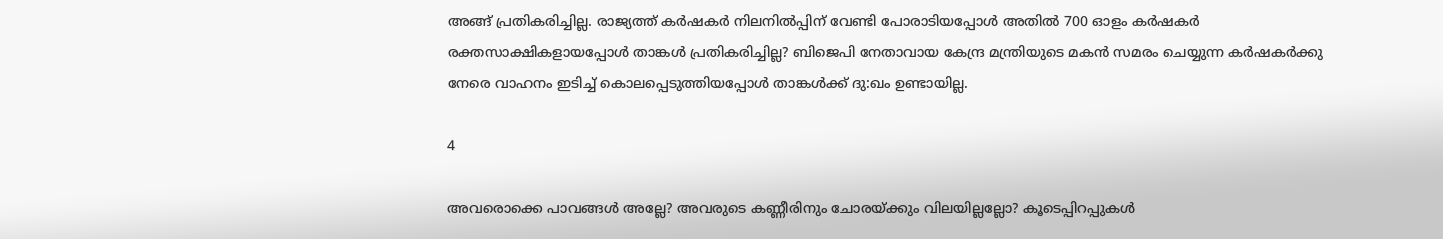അങ്ങ് പ്രതികരിച്ചില്ല. രാജ്യത്ത് കര്‍ഷകര്‍ നിലനില്‍പ്പിന് വേണ്ടി പോരാടിയപ്പോള്‍ അതില്‍ 700 ഓളം കര്‍ഷകര്‍ രക്തസാക്ഷികളായപ്പോള്‍ താങ്കള്‍ പ്രതികരിച്ചില്ല? ബിജെപി നേതാവായ കേന്ദ്ര മന്ത്രിയുടെ മകന്‍ സമരം ചെയ്യുന്ന കര്‍ഷകര്‍ക്കു നേരെ വാഹനം ഇടിച്ച് കൊലപ്പെടുത്തിയപ്പോള്‍ താങ്കള്‍ക്ക് ദു:ഖം ഉണ്ടായില്ല.

4

അവരൊക്കെ പാവങ്ങള്‍ അല്ലേ? അവരുടെ കണ്ണീരിനും ചോരയ്ക്കും വിലയില്ലല്ലോ? കൂടെപ്പിറപ്പുകള്‍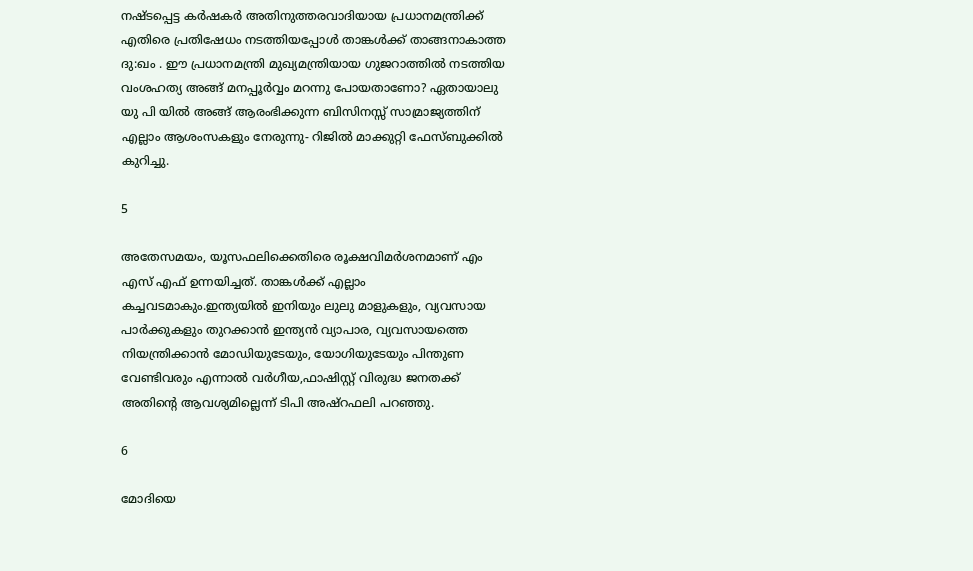നഷ്ടപ്പെട്ട കര്‍ഷകര്‍ അതിനുത്തരവാദിയായ പ്രധാനമന്ത്രിക്ക് എതിരെ പ്രതിഷേധം നടത്തിയപ്പോള്‍ താങ്കള്‍ക്ക് താങ്ങനാകാത്ത ദു:ഖം . ഈ പ്രധാനമന്ത്രി മുഖ്യമന്ത്രിയായ ഗുജറാത്തില്‍ നടത്തിയ വംശഹത്യ അങ്ങ് മനപ്പൂര്‍വ്വം മറന്നു പോയതാണോ? ഏതായാലു യു പി യില്‍ അങ്ങ് ആരംഭിക്കുന്ന ബിസിനസ്സ് സാമ്രാജ്യത്തിന് എല്ലാം ആശംസകളും നേരുന്നു- റിജില്‍ മാക്കുറ്റി ഫേസ്ബുക്കില്‍ കുറിച്ചു.

5

അതേസമയം, യൂസഫലിക്കെതിരെ രൂക്ഷവിമര്‍ശനമാണ് എം എസ് എഫ് ഉന്നയിച്ചത്. താങ്കള്‍ക്ക് എല്ലാം കച്ചവടമാകും.ഇന്ത്യയില്‍ ഇനിയും ലുലു മാളുകളും, വ്യവസായ പാര്‍ക്കുകളും തുറക്കാന്‍ ഇന്ത്യന്‍ വ്യാപാര, വ്യവസായത്തെ നിയന്ത്രിക്കാന്‍ മോഡിയുടേയും, യോഗിയുടേയും പിന്തുണ വേണ്ടിവരും എന്നാല്‍ വര്‍ഗീയ,ഫാഷിസ്റ്റ് വിരുദ്ധ ജനതക്ക് അതിന്റെ ആവശ്യമില്ലെന്ന് ടിപി അഷ്റഫലി പറഞ്ഞു.

6

മോദിയെ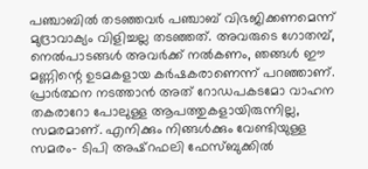പഞ്ചാബില്‍ തടഞ്ഞവര്‍ പഞ്ചാബ് വിഭജിക്കണമെന്ന് മുദ്രാവാക്യം വിളിച്ചല്ല തടഞ്ഞത്. അവരുടെ ഗോതമ്പ്, നെല്‍പാടങ്ങള്‍ അവര്‍ക്ക് നല്‍കണം, ഞങ്ങള്‍ ഈ മണ്ണിന്റെ ഉടമകളായ കര്‍ഷകരാണെന്ന് പറഞ്ഞാണ്. പ്രാര്‍ത്ഥന നടത്താന്‍ അത് റോഡപകടമോ വാഹന തകരാറോ പോലുള്ള ആപത്തുകളായിരുന്നില്ല, സമരമാണ്. എനിക്കും നിങ്ങള്‍ക്കും വേണ്ടിയുള്ള സമരം- ടിപി അഷ്റഫലി ഫേസ്ബുക്കില്‍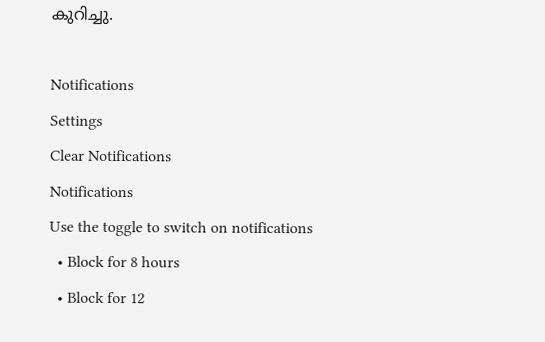കുറിച്ചു.

Notifications
Settings
Clear Notifications
Notifications
Use the toggle to switch on notifications
  • Block for 8 hours
  • Block for 12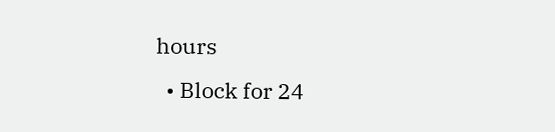hours
  • Block for 24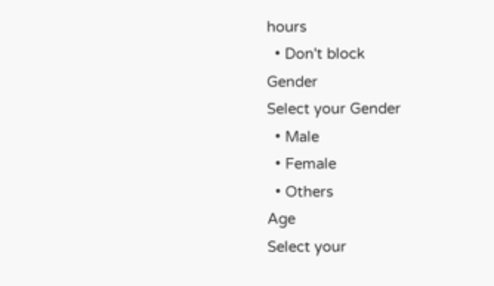hours
  • Don't block
Gender
Select your Gender
  • Male
  • Female
  • Others
Age
Select your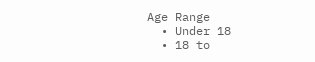Age Range
  • Under 18
  • 18 to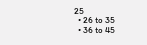25
  • 26 to 35
  • 36 to 45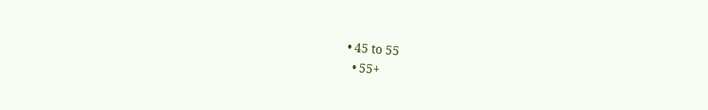• 45 to 55
  • 55+